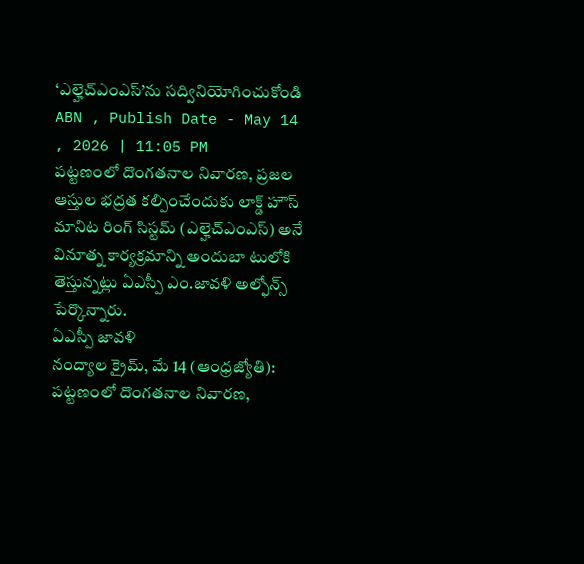‘ఎల్హెచ్ఎంఎస్’ను సద్వినియోగించుకోండి
ABN , Publish Date - May 14 , 2026 | 11:05 PM
పట్టణంలో దొంగతనాల నివారణ, ప్రజల ఆస్తుల భద్రత కల్పించేందుకు లాక్డ్ హౌస్ మానిట రింగ్ సిస్టమ్ (ఎల్హెచ్ఎంఎస్) అనే వినూత్న కార్యక్రమాన్ని అందుబా టులోకి తెస్తున్నట్లు ఏఎస్పీ ఎం.జావళి అల్ఫోన్స్ పేర్కొన్నారు.
ఏఎస్పీ జావళి
నంద్యాల క్రైమ్, మే 14 (ఆంధ్రజ్యోతి): పట్టణంలో దొంగతనాల నివారణ,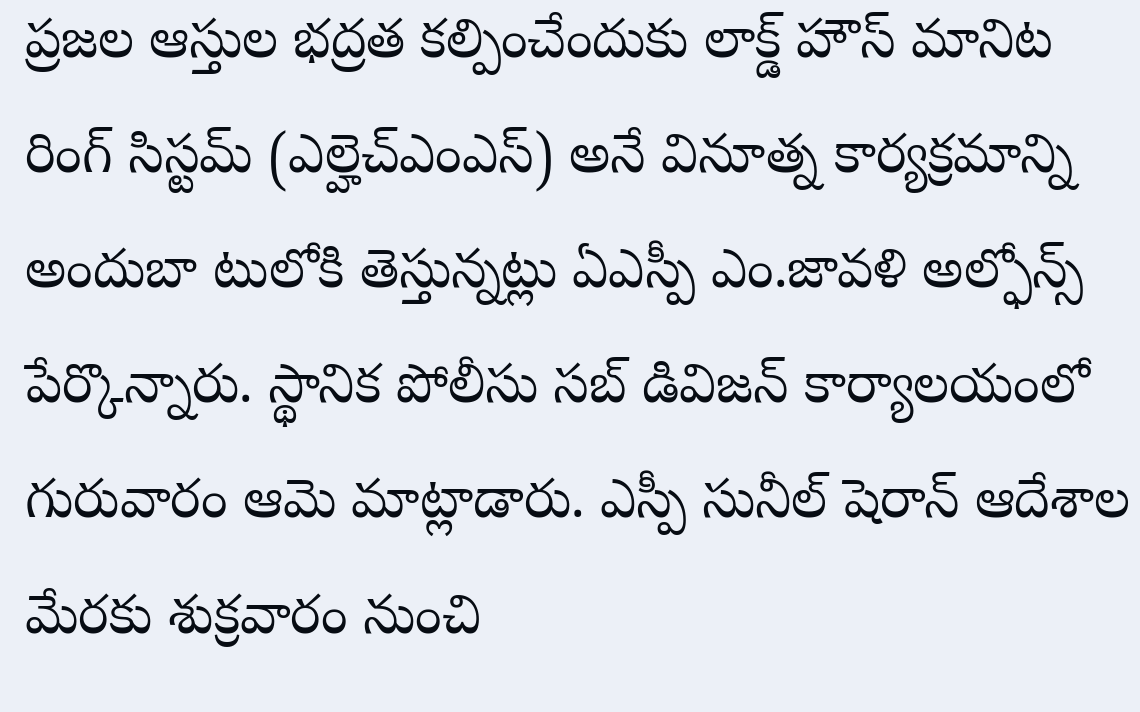ప్రజల ఆస్తుల భద్రత కల్పించేందుకు లాక్డ్ హౌస్ మానిట రింగ్ సిస్టమ్ (ఎల్హెచ్ఎంఎస్) అనే వినూత్న కార్యక్రమాన్ని అందుబా టులోకి తెస్తున్నట్లు ఏఎస్పీ ఎం.జావళి అల్ఫోన్స్ పేర్కొన్నారు. స్థానిక పోలీసు సబ్ డివిజన్ కార్యాలయంలో గురువారం ఆమె మాట్లాడారు. ఎస్పీ సునీల్ షెరాన్ ఆదేశాల మేరకు శుక్రవారం నుంచి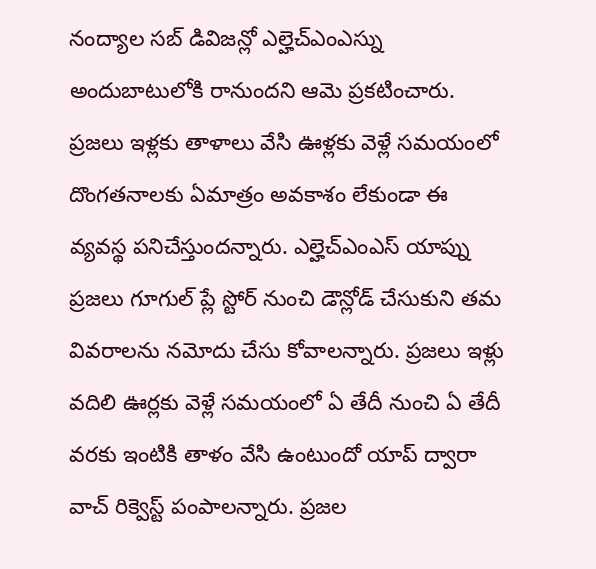నంద్యాల సబ్ డివిజన్లో ఎల్హెచ్ఎంఎస్ను అందుబాటులోకి రానుందని ఆమె ప్రకటించారు. ప్రజలు ఇళ్లకు తాళాలు వేసి ఊళ్లకు వెళ్లే సమయంలో దొంగతనాలకు ఏమాత్రం అవకాశం లేకుండా ఈ వ్యవస్థ పనిచేస్తుందన్నారు. ఎల్హెచ్ఎంఎస్ యాప్ను ప్రజలు గూగుల్ ప్లే స్టోర్ నుంచి డౌన్లోడ్ చేసుకుని తమ వివరాలను నమోదు చేసు కోవాలన్నారు. ప్రజలు ఇళ్లు వదిలి ఊర్లకు వెళ్లే సమయంలో ఏ తేదీ నుంచి ఏ తేదీ వరకు ఇంటికి తాళం వేసి ఉంటుందో యాప్ ద్వారా వాచ్ రిక్వెస్ట్ పంపాలన్నారు. ప్రజల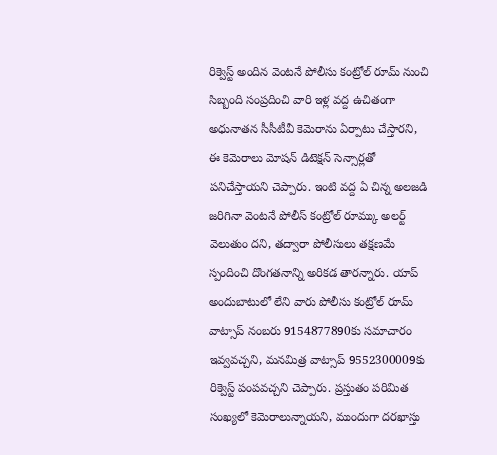రిక్వెస్ట్ అందిన వెంటనే పోలీసు కంట్రోల్ రూమ్ నుంచి సిబ్బంది సంప్రదించి వారి ఇళ్ల వద్ద ఉచితంగా అధునాతన సీసీటీవీ కెమెరాను ఏర్పాటు చేస్తారని, ఈ కెమెరాలు మోషన్ డిటెక్షన్ సెన్సార్లతో పనిచేస్తాయని చెప్పారు. ఇంటి వద్ద ఏ చిన్న అలజడి జరిగినా వెంటనే పోలీస్ కంట్రోల్ రూమ్కు అలర్ట్ వెలుతుం దని, తద్వారా పోలీసులు తక్షణమే స్పందించి దొంగతనాన్ని అరికడ తారన్నారు. యాప్ అందుబాటులో లేని వారు పోలీసు కంట్రోల్ రూమ్ వాట్సాప్ నంబరు 9154877890కు సమాచారం ఇవ్వవచ్చని, మనమిత్ర వాట్సాప్ 9552300009కు రిక్వెస్ట్ పంపవచ్చని చెప్పారు. ప్రస్తుతం పరిమిత సంఖ్యలో కెమెరాలున్నాయని, ముందుగా దరఖాస్తు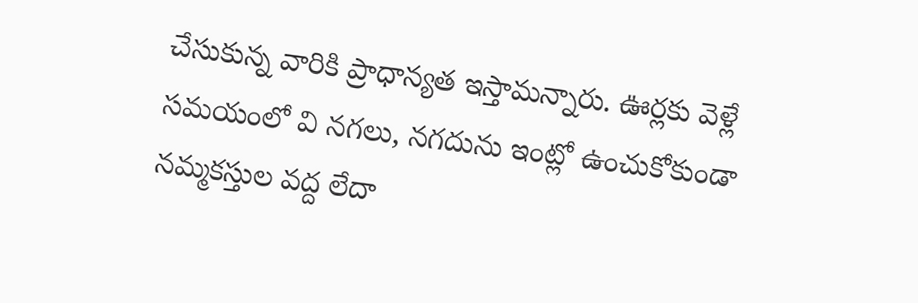చేసుకున్న వారికి ప్రాధాన్యత ఇస్తామన్నారు. ఊర్లకు వెళ్లే సమయంలో వి నగలు, నగదును ఇంట్లో ఉంచుకోకుండా నమ్మకస్తుల వద్ద లేదా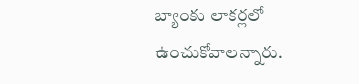బ్యాంకు లాకర్లలో ఉంచుకోవాలన్నారు.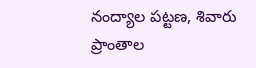నంద్యాల పట్టణ, శివారు ప్రాంతాల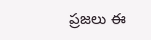ప్రజలు ఈ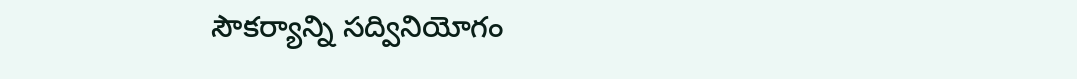సౌకర్యాన్ని సద్వినియోగం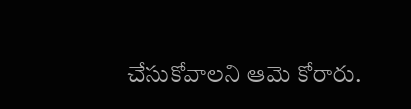చేసుకోవాలని ఆమె కోరారు.